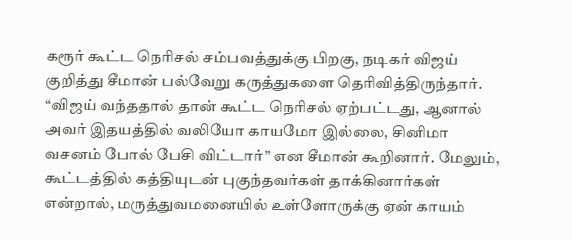கரூர் கூட்ட நெரிசல் சம்பவத்துக்கு பிறகு, நடிகர் விஜய் குறித்து சீமான் பல்வேறு கருத்துகளை தெரிவித்திருந்தார். “விஜய் வந்ததால் தான் கூட்ட நெரிசல் ஏற்பட்டது, ஆனால் அவர் இதயத்தில் வலியோ காயமோ இல்லை, சினிமா வசனம் போல் பேசி விட்டார்” என சீமான் கூறினார். மேலும், கூட்டத்தில் கத்தியுடன் புகுந்தவர்கள் தாக்கினார்கள் என்றால், மருத்துவமனையில் உள்ளோருக்கு ஏன் காயம்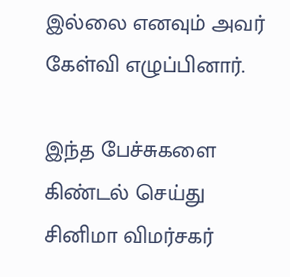இல்லை எனவும் அவர் கேள்வி எழுப்பினார்.

இந்த பேச்சுகளை கிண்டல் செய்து சினிமா விமர்சகர்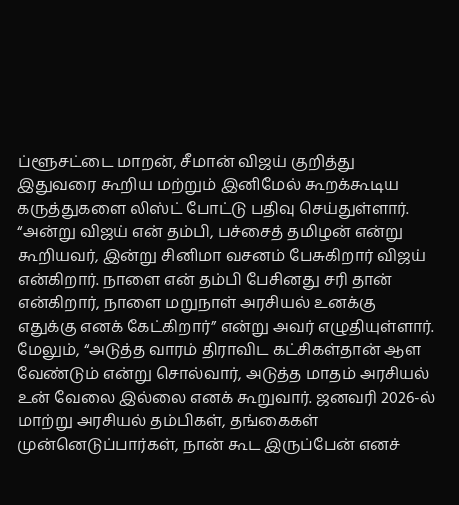ப்ளூசட்டை மாறன், சீமான் விஜய் குறித்து இதுவரை கூறிய மற்றும் இனிமேல் கூறக்கூடிய கருத்துகளை லிஸ்ட் போட்டு பதிவு செய்துள்ளார். “அன்று விஜய் என் தம்பி, பச்சைத் தமிழன் என்று கூறியவர், இன்று சினிமா வசனம் பேசுகிறார் விஜய் என்கிறார். நாளை என் தம்பி பேசினது சரி தான் என்கிறார், நாளை மறுநாள் அரசியல் உனக்கு எதுக்கு எனக் கேட்கிறார்” என்று அவர் எழுதியுள்ளார்.
மேலும், “அடுத்த வாரம் திராவிட கட்சிகள்தான் ஆள வேண்டும் என்று சொல்வார், அடுத்த மாதம் அரசியல் உன் வேலை இல்லை எனக் கூறுவார். ஜனவரி 2026-ல் மாற்று அரசியல் தம்பிகள், தங்கைகள் முன்னெடுப்பார்கள், நான் கூட இருப்பேன் எனச்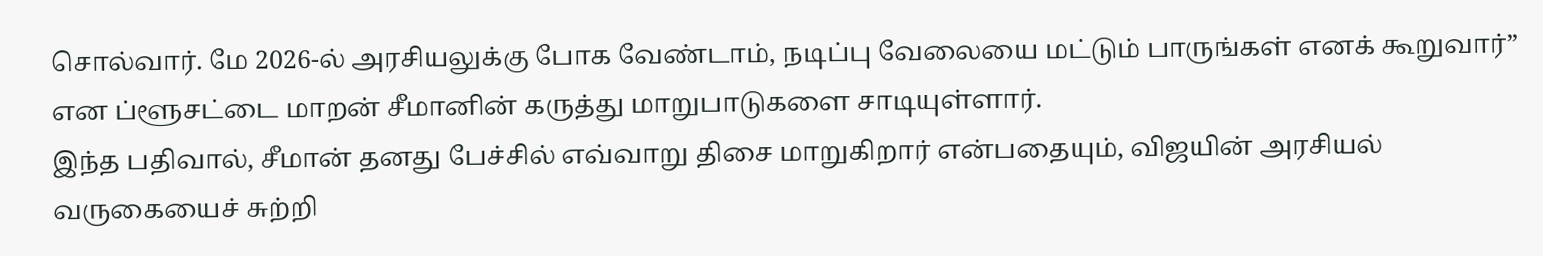சொல்வார். மே 2026-ல் அரசியலுக்கு போக வேண்டாம், நடிப்பு வேலையை மட்டும் பாருங்கள் எனக் கூறுவார்” என ப்ளூசட்டை மாறன் சீமானின் கருத்து மாறுபாடுகளை சாடியுள்ளார்.
இந்த பதிவால், சீமான் தனது பேச்சில் எவ்வாறு திசை மாறுகிறார் என்பதையும், விஜயின் அரசியல் வருகையைச் சுற்றி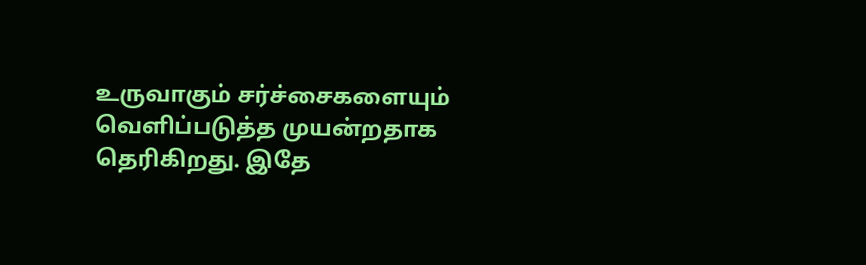உருவாகும் சர்ச்சைகளையும் வெளிப்படுத்த முயன்றதாக தெரிகிறது. இதே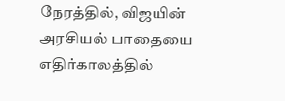நேரத்தில், விஜயின் அரசியல் பாதையை எதிர்காலத்தில்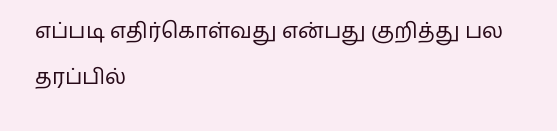எப்படி எதிர்கொள்வது என்பது குறித்து பல தரப்பில்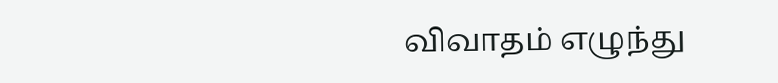விவாதம் எழுந்து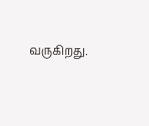வருகிறது.